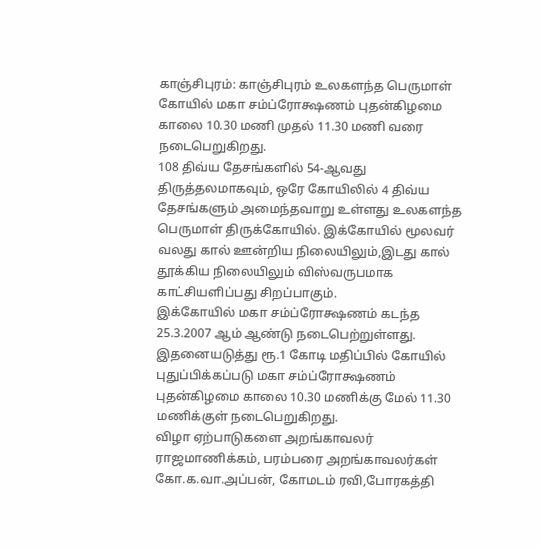காஞ்சிபுரம்: காஞ்சிபுரம் உலகளந்த பெருமாள் கோயில் மகா சம்ப்ரோக்ஷணம் புதன்கிழமை காலை 10.30 மணி முதல் 11.30 மணி வரை நடைபெறுகிறது.
108 திவ்ய தேசங்களில் 54-ஆவது திருத்தலமாகவும், ஒரே கோயிலில் 4 திவ்ய தேசங்களும் அமைந்தவாறு உள்ளது உலகளந்த பெருமாள் திருக்கோயில். இக்கோயில் மூலவர் வலது கால் ஊன்றிய நிலையிலும்,இடது கால் தூக்கிய நிலையிலும் விஸ்வருபமாக காட்சியளிப்பது சிறப்பாகும்.
இக்கோயில் மகா சம்ப்ரோக்ஷணம் கடந்த 25.3.2007 ஆம் ஆண்டு நடைபெற்றுள்ளது. இதனையடுத்து ரூ.1 கோடி மதிப்பில் கோயில் புதுப்பிக்கப்படு மகா சம்ப்ரோக்ஷணம் புதன்கிழமை காலை 10.30 மணிக்கு மேல் 11.30 மணிக்குள் நடைபெறுகிறது.
விழா ஏற்பாடுகளை அறங்காவலர் ராஜமாணிக்கம், பரம்பரை அறங்காவலர்கள் கோ.க.வா.அப்பன், கோமடம் ரவி,போரகத்தி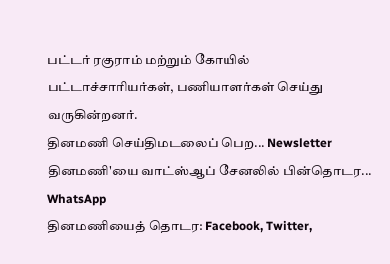பட்டர் ரகுராம் மற்றும் கோயில் பட்டாச்சாரியர்கள், பணியாளர்கள் செய்து வருகின்றனர்.
தினமணி செய்திமடலைப் பெற... Newsletter
தினமணி'யை வாட்ஸ்ஆப் சேனலில் பின்தொடர... WhatsApp
தினமணியைத் தொடர: Facebook, Twitter,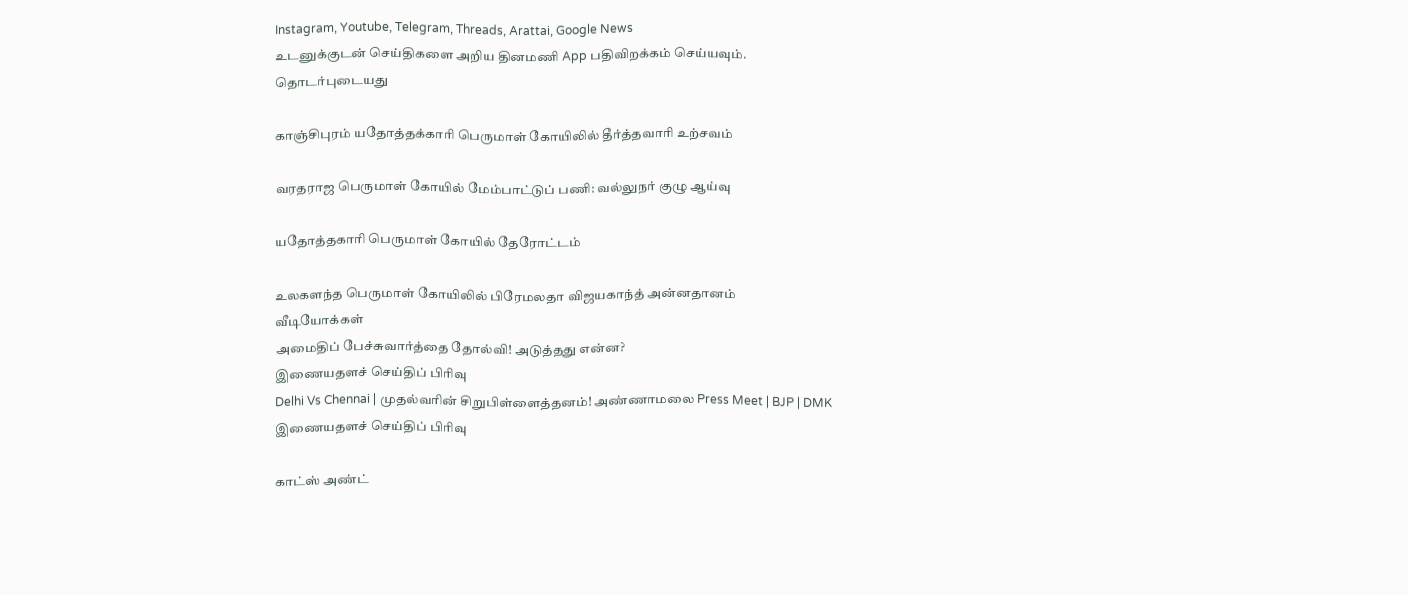Instagram, Youtube, Telegram, Threads, Arattai, Google News
உடனுக்குடன் செய்திகளை அறிய தினமணி App பதிவிறக்கம் செய்யவும்.
தொடர்புடையது

காஞ்சிபுரம் யதோத்தக்காரி பெருமாள் கோயிலில் தீர்த்தவாரி உற்சவம்

வரதராஜ பெருமாள் கோயில் மேம்பாட்டுப் பணி: வல்லுநர் குழு ஆய்வு

யதோத்தகாரி பெருமாள் கோயில் தேரோட்டம்

உலகளந்த பெருமாள் கோயிலில் பிரேமலதா விஜயகாந்த் அன்னதானம்
வீடியோக்கள்
அமைதிப் பேச்சுவார்த்தை தோல்வி! அடுத்தது என்ன?
இணையதளச் செய்திப் பிரிவு
Delhi Vs Chennai | முதல்வரின் சிறுபிள்ளைத்தனம்! அண்ணாமலை Press Meet | BJP | DMK
இணையதளச் செய்திப் பிரிவு

காட்ஸ் அண்ட்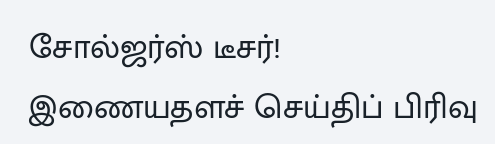சோல்ஜர்ஸ் டீசர்!
இணையதளச் செய்திப் பிரிவு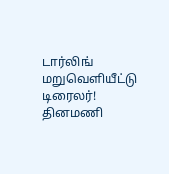டார்லிங் மறுவெளியீட்டு டிரைலர்!
தினமணி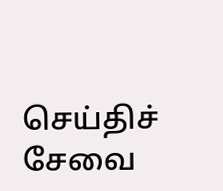செய்திச் சேவை